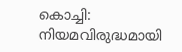കൊച്ചി: നിയമവിരുദ്ധമായി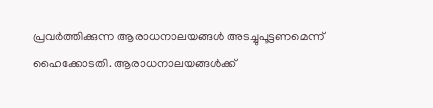പ്രവര്‍ത്തിക്കുന്ന ആരാധനാലയങ്ങള്‍ അടച്ചുപൂട്ടണമെന്ന് ഹൈക്കോടതി. ആരാധനാലയങ്ങള്‍ക്ക്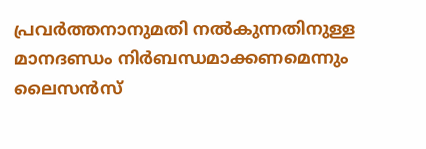പ്രവര്‍ത്തനാനുമതി നല്‍കുന്നതിനുള്ള മാനദണ്ഡം നിര്‍ബന്ധമാക്കണമെന്നും ലൈസന്‍സ്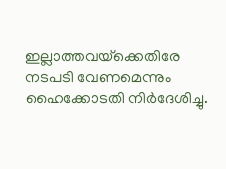ഇല്ലാത്തവയ്‌ക്കെതിരേ നടപടി വേണമെന്നും ഹൈക്കോടതി നിര്‍ദേശിച്ചു.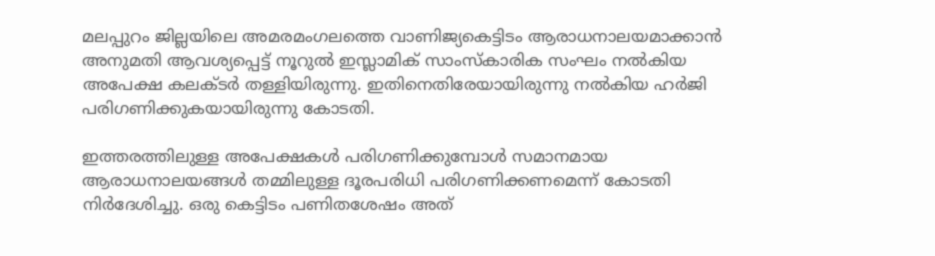മലപ്പുറം ജില്ലയിലെ അമരമംഗലത്തെ വാണിജ്യകെട്ടിടം ആരാധനാലയമാക്കാന്‍ അനുമതി ആവശ്യപ്പെട്ട് നൂറുല്‍ ഇസ്ലാമിക് സാംസ്‌കാരിക സംഘം നല്‍കിയ അപേക്ഷ കലക്ടര്‍ തള്ളിയിരുന്നു. ഇതിനെതിരേയായിരുന്നു നല്‍കിയ ഹര്‍ജി പരിഗണിക്കുകയായിരുന്നു കോടതി.

ഇത്തരത്തിലുള്ള അപേക്ഷകള്‍ പരിഗണിക്കുമ്പോള്‍ സമാനമായ ആരാധനാലയങ്ങള്‍ തമ്മിലുള്ള ദൂരപരിധി പരിഗണിക്കണമെന്ന് കോടതി നിര്‍ദേശിച്ചു. ഒരു കെട്ടിടം പണിതശേഷം അത്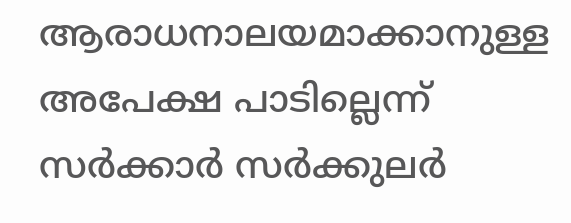ആരാധനാലയമാക്കാനുള്ള അപേക്ഷ പാടില്ലെന്ന് സര്‍ക്കാര്‍ സര്‍ക്കുലര്‍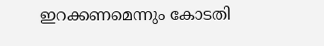ഇറക്കണമെന്നും കോടതി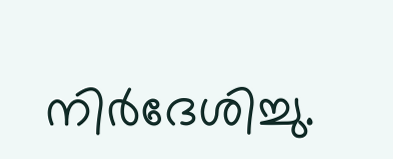നിര്‍ദേശിച്ചു.